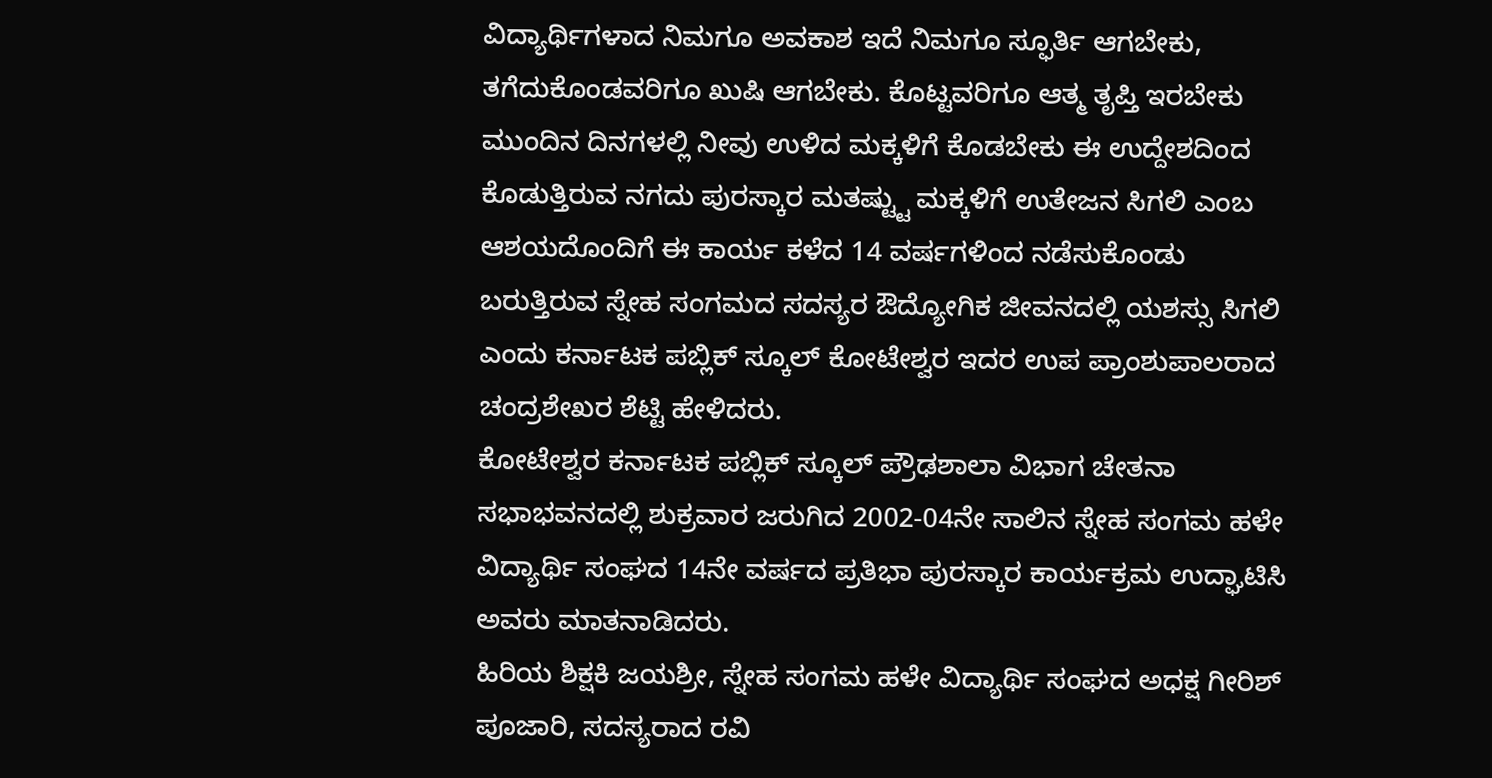ವಿದ್ಯಾರ್ಥಿಗಳಾದ ನಿಮಗೂ ಅವಕಾಶ ಇದೆ ನಿಮಗೂ ಸ್ಫೂರ್ತಿ ಆಗಬೇಕು, ತಗೆದುಕೊಂಡವರಿಗೂ ಖುಷಿ ಆಗಬೇಕು. ಕೊಟ್ಟವರಿಗೂ ಆತ್ಮ ತೃಪ್ತಿ ಇರಬೇಕು ಮುಂದಿನ ದಿನಗಳಲ್ಲಿ ನೀವು ಉಳಿದ ಮಕ್ಕಳಿಗೆ ಕೊಡಬೇಕು ಈ ಉದ್ದೇಶದಿಂದ ಕೊಡುತ್ತಿರುವ ನಗದು ಪುರಸ್ಕಾರ ಮತಷ್ಟ್ಟು ಮಕ್ಕಳಿಗೆ ಉತೇಜನ ಸಿಗಲಿ ಎಂಬ ಆಶಯದೊಂದಿಗೆ ಈ ಕಾರ್ಯ ಕಳೆದ 14 ವರ್ಷಗಳಿಂದ ನಡೆಸುಕೊಂಡು ಬರುತ್ತಿರುವ ಸ್ನೇಹ ಸಂಗಮದ ಸದಸ್ಯರ ಔದ್ಯೋಗಿಕ ಜೀವನದಲ್ಲಿ ಯಶಸ್ಸು ಸಿಗಲಿ ಎಂದು ಕರ್ನಾಟಕ ಪಬ್ಲಿಕ್ ಸ್ಕೂಲ್ ಕೋಟೇಶ್ವರ ಇದರ ಉಪ ಪ್ರಾಂಶುಪಾಲರಾದ ಚಂದ್ರಶೇಖರ ಶೆಟ್ಟಿ ಹೇಳಿದರು.
ಕೋಟೇಶ್ವರ ಕರ್ನಾಟಕ ಪಬ್ಲಿಕ್ ಸ್ಕೂಲ್ ಪ್ರೌಢಶಾಲಾ ವಿಭಾಗ ಚೇತನಾ ಸಭಾಭವನದಲ್ಲಿ ಶುಕ್ರವಾರ ಜರುಗಿದ 2002-04ನೇ ಸಾಲಿನ ಸ್ನೇಹ ಸಂಗಮ ಹಳೇ ವಿದ್ಯಾರ್ಥಿ ಸಂಘದ 14ನೇ ವರ್ಷದ ಪ್ರತಿಭಾ ಪುರಸ್ಕಾರ ಕಾರ್ಯಕ್ರಮ ಉದ್ಘಾಟಿಸಿ ಅವರು ಮಾತನಾಡಿದರು.
ಹಿರಿಯ ಶಿಕ್ಷಕಿ ಜಯಶ್ರೀ, ಸ್ನೇಹ ಸಂಗಮ ಹಳೇ ವಿದ್ಯಾರ್ಥಿ ಸಂಘದ ಅಧಕ್ಷ ಗೀರಿಶ್ ಪೂಜಾರಿ, ಸದಸ್ಯರಾದ ರವಿ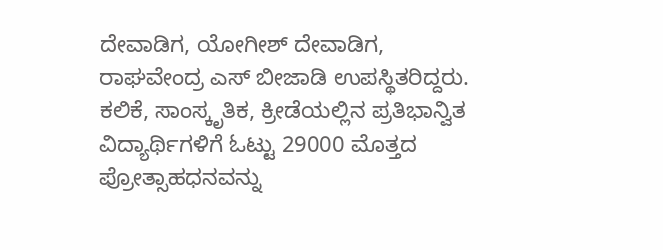ದೇವಾಡಿಗ, ಯೋಗೀಶ್ ದೇವಾಡಿಗ, ರಾಘವೇಂದ್ರ ಎಸ್ ಬೀಜಾಡಿ ಉಪಸ್ಥಿತರಿದ್ದರು.
ಕಲಿಕೆ, ಸಾಂಸ್ಕೃತಿಕ, ಕ್ರೀಡೆಯಲ್ಲಿನ ಪ್ರತಿಭಾನ್ವಿತ ವಿದ್ಯಾರ್ಥಿಗಳಿಗೆ ಓಟ್ಟು 29000 ಮೊತ್ತದ ಪ್ರೋತ್ಸಾಹಧನವನ್ನು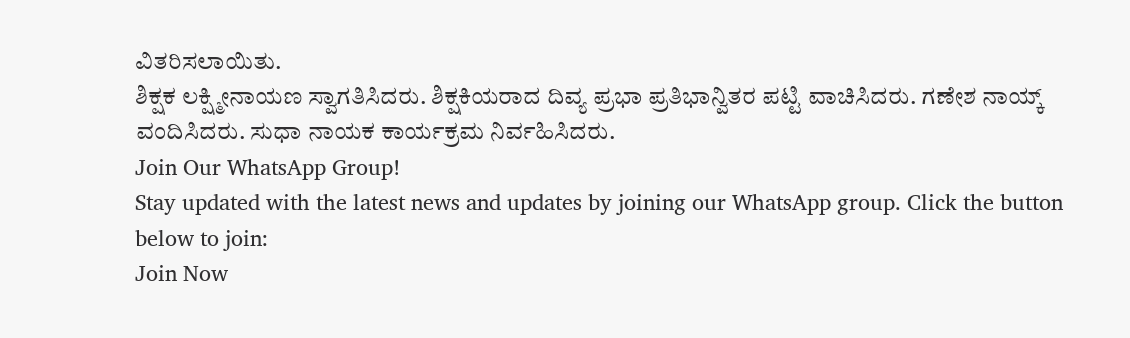ವಿತರಿಸಲಾಯಿತು.
ಶಿಕ್ಷಕ ಲಕ್ಷ್ಮೀನಾಯಣ ಸ್ವಾಗತಿಸಿದರು. ಶಿಕ್ಷಕಿಯರಾದ ದಿವ್ಯ ಪ್ರಭಾ ಪ್ರತಿಭಾನ್ವಿತರ ಪಟ್ಟಿ ವಾಚಿಸಿದರು. ಗಣೇಶ ನಾಯ್ಕ್ ವಂದಿಸಿದರು. ಸುಧಾ ನಾಯಕ ಕಾರ್ಯಕ್ರಮ ನಿರ್ವಹಿಸಿದರು.
Join Our WhatsApp Group!
Stay updated with the latest news and updates by joining our WhatsApp group. Click the button below to join:
Join Now